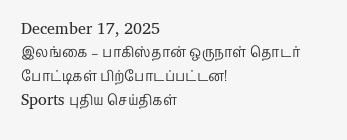December 17, 2025
இலங்கை – பாகிஸ்தான் ஒருநாள் தொடர் போட்டிகள் பிற்போடப்பட்டன!
Sports புதிய செய்திகள்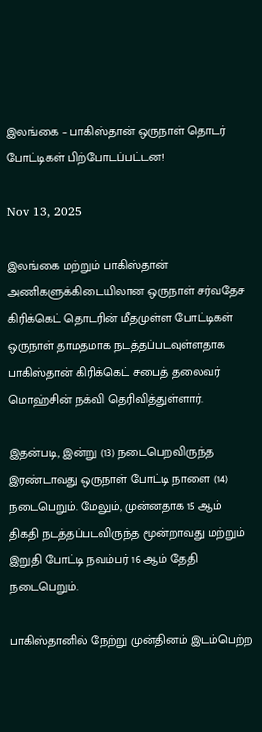இலங்கை – பாகிஸ்தான் ஒருநாள் தொடர் போட்டிகள் பிற்போடப்பட்டன!

Nov 13, 2025

இலங்கை மற்றும் பாகிஸ்தான் அணிகளுக்கிடையிலான ஒருநாள் சர்வதேச கிரிக்கெட் தொடரின் மீதமுள்ள போட்டிகள் ஒருநாள் தாமதமாக நடத்தப்படவுள்ளதாக பாகிஸ்தான் கிரிக்கெட் சபைத் தலைவர் மொஹ்சின் நக்வி தெரிவித்துள்ளார்.

இதன்படி, இன்று (13) நடைபெறவிருந்த இரண்டாவது ஒருநாள் போட்டி நாளை (14) நடைபெறும். மேலும், முன்னதாக 15 ஆம் திகதி நடத்தப்படவிருந்த மூன்றாவது மற்றும் இறுதி போட்டி நவம்பர் 16 ஆம் தேதி நடைபெறும்.

பாகிஸ்தானில் நேற்று முன்தினம் இடம்பெற்ற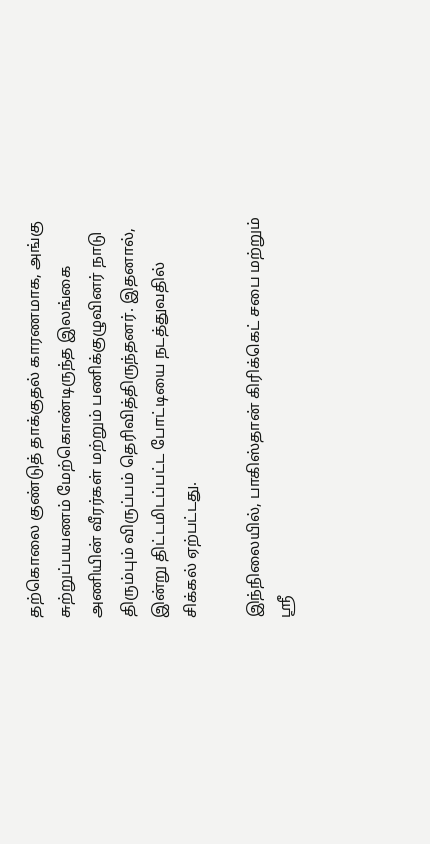தற்கொலை குண்டுத் தாக்குதல் காரணமாக, அங்கு சுற்றுப்பயணம் மேற்கொண்டிருந்த இலங்கை அணியின் வீரர்கள் மற்றும் பணிக்குழுவினர் நாடு திரும்பும் விருப்பம் தெரிவித்திருந்தனர். இதனால், இன்று திட்டமிடப்பட்ட போட்டியை நடத்துவதில் சிக்கல் ஏற்பட்டது.

இந்நிலையில், பாகிஸ்தான் கிரிக்கெட் சபை மற்றும் ஶ்ரீ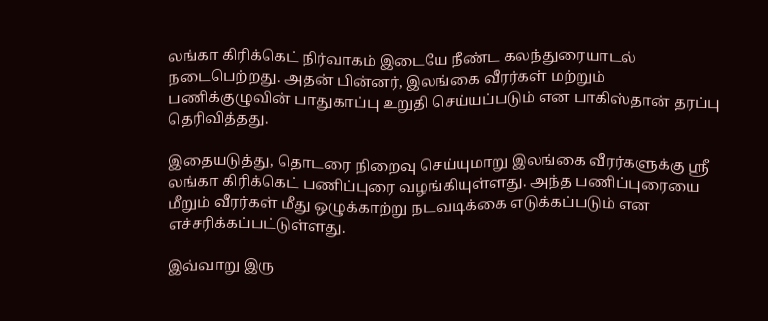லங்கா கிரிக்கெட் நிர்வாகம் இடையே நீண்ட கலந்துரையாடல் நடைபெற்றது. அதன் பின்னர், இலங்கை வீரர்கள் மற்றும் பணிக்குழுவின் பாதுகாப்பு உறுதி செய்யப்படும் என பாகிஸ்தான் தரப்பு தெரிவித்தது.

இதையடுத்து, தொடரை நிறைவு செய்யுமாறு இலங்கை வீரர்களுக்கு ஶ்ரீ லங்கா கிரிக்கெட் பணிப்புரை வழங்கியுள்ளது. அந்த பணிப்புரையை மீறும் வீரர்கள் மீது ஒழுக்காற்று நடவடிக்கை எடுக்கப்படும் என எச்சரிக்கப்பட்டுள்ளது.

இவ்வாறு இரு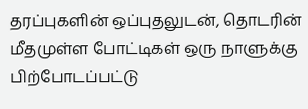தரப்புகளின் ஒப்புதலுடன், தொடரின் மீதமுள்ள போட்டிகள் ஒரு நாளுக்கு பிற்போடப்பட்டு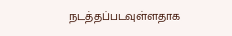நடத்தப்படவுள்ளதாக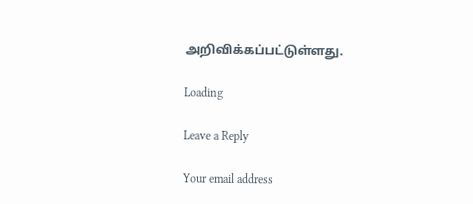அறிவிக்கப்பட்டுள்ளது.

Loading

Leave a Reply

Your email address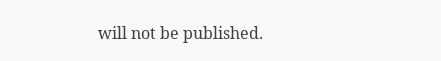will not be published.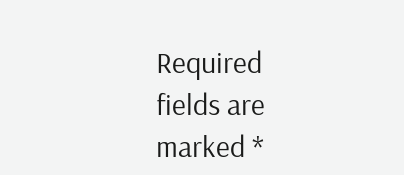Required fields are marked *